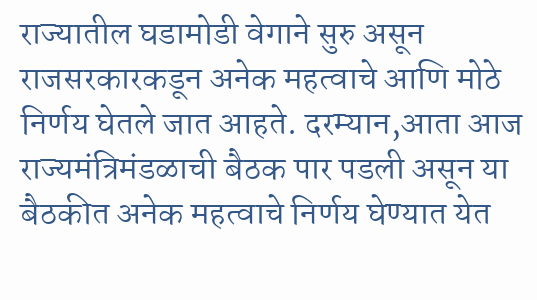राज्यातील घडामोडी वेगाने सुरु असून राजसरकारकडून अनेक महत्वाचे आणि मोठे निर्णय घेतले जात आहते. दरम्यान,आता आज राज्यमंत्रिमंडळाची बैठक पार पडली असून या बैठकीत अनेक महत्वाचे निर्णय घेण्यात येत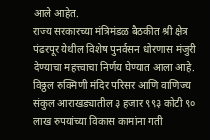आले आहेत.
राज्य सरकारच्या मंत्रिमंडळ बैठकीत श्री क्षेत्र पंढरपूर येथील विशेष पुनर्वसन धोरणास मंजुरी देण्याचा महत्त्वाचा निर्णय घेण्यात आला आहे. विठ्ठल रुक्मिणी मंदिर परिसर आणि वाणिज्य संकुल आराखड्यातील ३ हजार ९९३ कोटी ९० लाख रुपयांच्या विकास कामांना गती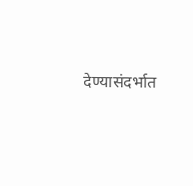देण्यासंदर्भात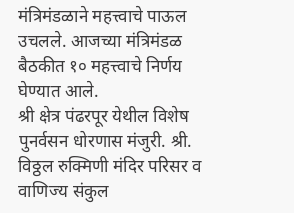मंत्रिमंडळाने महत्त्वाचे पाऊल उचलले. आजच्या मंत्रिमंडळ बैठकीत १० महत्त्वाचे निर्णय घेण्यात आले.
श्री क्षेत्र पंढरपूर येथील विशेष पुनर्वसन धोरणास मंजुरी. श्री. विठ्ठल रुक्मिणी मंदिर परिसर व वाणिज्य संकुल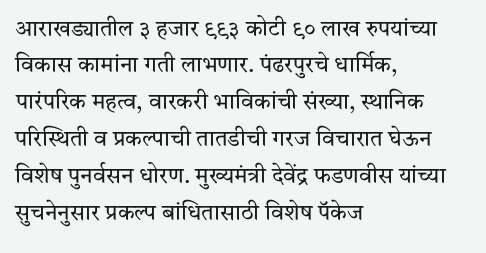आराखड्यातील ३ हजार ९९३ कोटी ९० लाख रुपयांच्या विकास कामांना गती लाभणार. पंढरपुरचे धार्मिक, पारंपरिक महत्व, वारकरी भाविकांची संख्या, स्थानिक परिस्थिती व प्रकल्पाची तातडीची गरज विचारात घेऊन विशेष पुनर्वसन धोरण. मुख्यमंत्री देवेंद्र फडणवीस यांच्या सुचनेनुसार प्रकल्प बांधितासाठी विशेष पॅकेज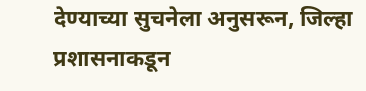देण्याच्या सुचनेला अनुसरून, जिल्हा प्रशासनाकडून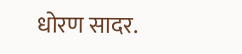धोरण सादर.